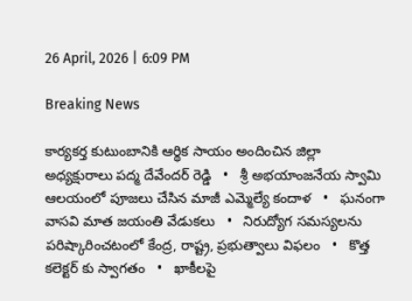26 April, 2026 | 6:09 PM

Breaking News

కార్యకర్త కుటుంబానికి ఆర్థిక సాయం అందించిన జిల్లా అధ్యక్షురాలు పద్మ దేవేందర్ రెడ్డి   •   శ్రీ అభయాంజనేయ స్వామి ఆలయంలో పూజలు చేసిన మాజీ ఎమ్మెల్యే కందాళ   •   ఘనంగా వాసవి మాత జయంతి వేడుకలు   •   నిరుద్యోగ సమస్యలను పరిష్కారించటంలో కేంద్ర, రాష్ట్ర, ప్రభుత్వాలు విఫలం   •   కొత్త కలెక్టర్ కు స్వాగతం   •   ఖాకీలపై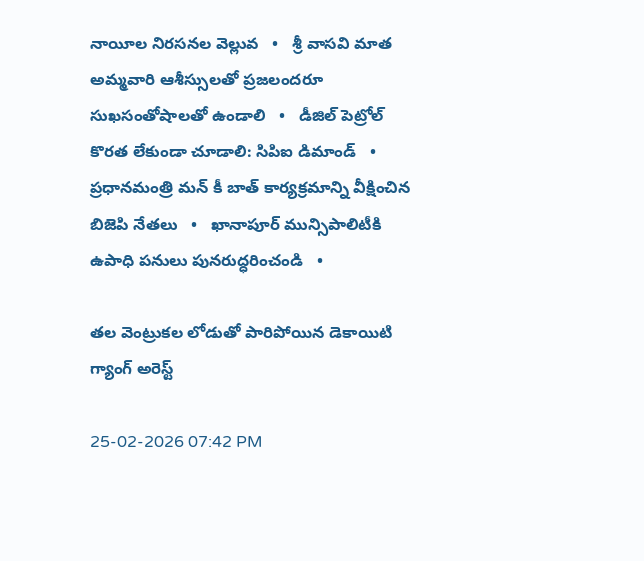నాయీల నిరసనల వెల్లువ   •   శ్రీ వాసవి మాత అమ్మవారి ఆశీస్సులతో ప్రజలందరూ సుఖసంతోషాలతో ఉండాలి   •   డీజిల్ పెట్రోల్ కొరత లేకుండా చూడాలి: సిపిఐ డిమాండ్   •   ప్రధానమంత్రి మన్ కీ బాత్ కార్యక్రమాన్ని వీక్షించిన బిజెపి నేతలు   •   ఖానాపూర్ మున్సిపాలిటీకి ఉపాధి పనులు పునరుద్ధరించండి   •

తల వెంట్రుకల లోడుతో పారిపోయిన డెకాయిటి గ్యాంగ్ అరెస్ట్

25-02-2026 07:42 PM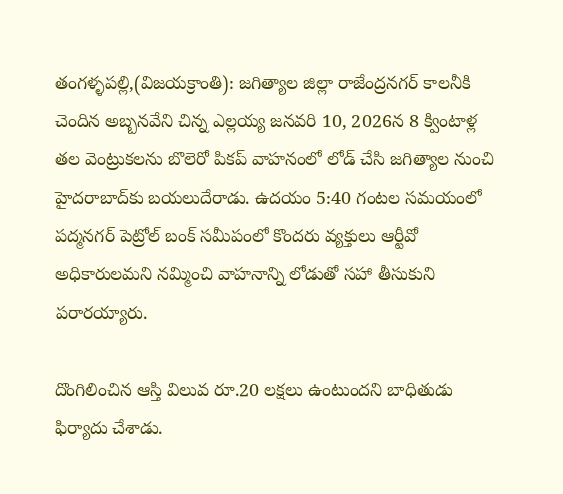తంగళ్ళపల్లి,(విజయక్రాంతి): జగిత్యాల జిల్లా రాజేంద్రనగర్ కాలనీకి చెందిన అబ్బనవేని చిన్న ఎల్లయ్య జనవరి 10, 2026న 8 క్వింటాళ్ల తల వెంట్రుకలను బొలెరో పికప్ వాహనంలో లోడ్ చేసి జగిత్యాల నుంచి హైదరాబాద్‌కు బయలుదేరాడు. ఉదయం 5:40 గంటల సమయంలో పద్మనగర్ పెట్రోల్ బంక్ సమీపంలో కొందరు వ్యక్తులు ఆర్టీవో అధికారులమని నమ్మించి వాహనాన్ని లోడుతో సహా తీసుకుని పరారయ్యారు.

దొంగిలించిన ఆస్తి విలువ రూ.20 లక్షలు ఉంటుందని బాధితుడు ఫిర్యాదు చేశాడు.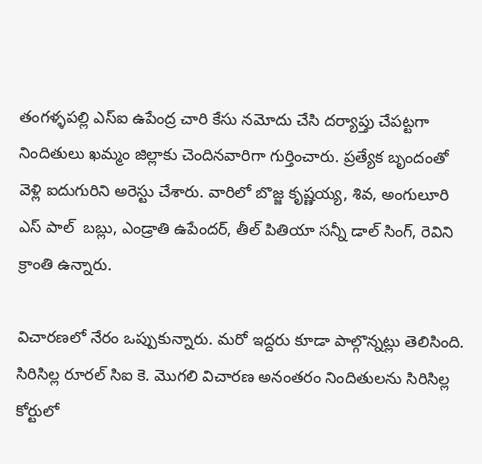తంగళ్ళపల్లి ఎస్ఐ ఉపేంద్ర చారి కేసు నమోదు చేసి దర్యాప్తు చేపట్టగా నిందితులు ఖమ్మం జిల్లాకు చెందినవారిగా గుర్తించారు. ప్రత్యేక బృందంతో వెళ్లి ఐదుగురిని అరెస్టు చేశారు. వారిలో బొజ్జ కృష్ణయ్య, శివ, అంగులూరి ఎస్ పాల్  బబ్లు, ఎండ్రాతి ఉపేందర్, తీల్ పితియా సన్నీ డాల్ సింగ్, రెవిని క్రాంతి ఉన్నారు.

విచారణలో నేరం ఒప్పుకున్నారు. మరో ఇద్దరు కూడా పాల్గొన్నట్లు తెలిసింది. సిరిసిల్ల రూరల్ సిఐ కె. మొగలి విచారణ అనంతరం నిందితులను సిరిసిల్ల కోర్టులో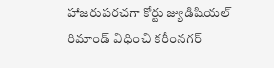హాజరుపరచగా కోర్టు జ్యుడిషియల్ రిమాండ్ విధించి కరీంనగర్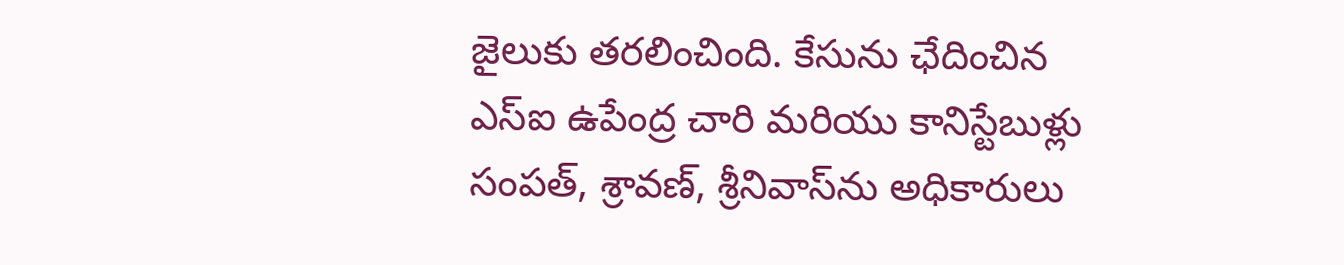జైలుకు తరలించింది. కేసును ఛేదించిన ఎస్ఐ ఉపేంద్ర చారి మరియు కానిస్టేబుళ్లు సంపత్, శ్రావణ్, శ్రీనివాస్‌ను అధికారులు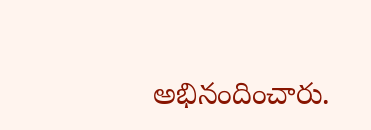అభినందించారు.